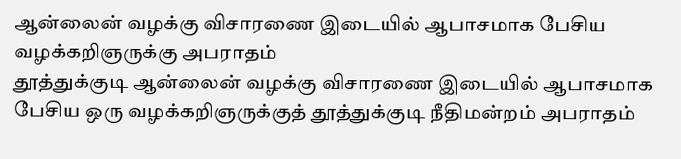ஆன்லைன் வழக்கு விசாரணை இடையில் ஆபாசமாக பேசிய வழக்கறிஞருக்கு அபராதம்
தூத்துக்குடி ஆன்லைன் வழக்கு விசாரணை இடையில் ஆபாசமாக பேசிய ஒரு வழக்கறிஞருக்குத் தூத்துக்குடி நீதிமன்றம் அபராதம்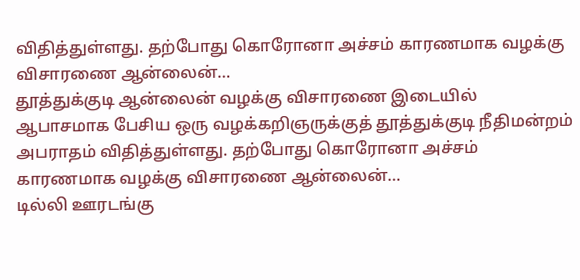விதித்துள்ளது. தற்போது கொரோனா அச்சம் காரணமாக வழக்கு விசாரணை ஆன்லைன்…
தூத்துக்குடி ஆன்லைன் வழக்கு விசாரணை இடையில் ஆபாசமாக பேசிய ஒரு வழக்கறிஞருக்குத் தூத்துக்குடி நீதிமன்றம் அபராதம் விதித்துள்ளது. தற்போது கொரோனா அச்சம் காரணமாக வழக்கு விசாரணை ஆன்லைன்…
டில்லி ஊரடங்கு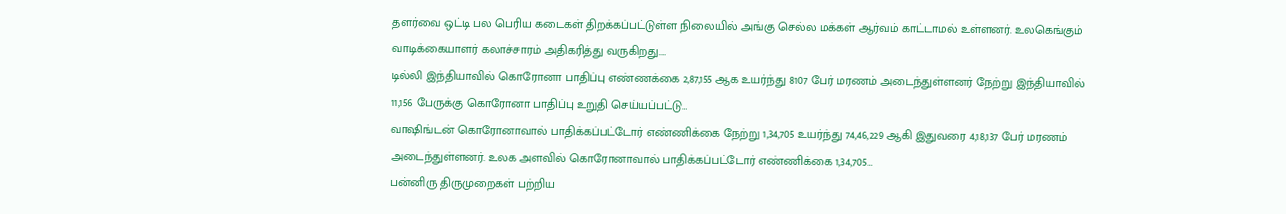தளர்வை ஒட்டி பல பெரிய கடைகள் திறக்கப்பட்டுள்ள நிலையில் அங்கு செல்ல மக்கள் ஆர்வம் காட்டாமல் உள்ளனர். உலகெங்கும் வாடிக்கையாளர் கலாச்சாரம் அதிகரித்து வருகிறது.…
டில்லி இந்தியாவில் கொரோனா பாதிப்பு எண்ணக்கை 2,87,155 ஆக உயர்ந்து 8107 பேர் மரணம் அடைந்துள்ளனர் நேற்று இந்தியாவில் 11,156 பேருக்கு கொரோனா பாதிப்பு உறுதி செய்யப்பட்டு…
வாஷிங்டன் கொரோனாவால் பாதிக்கப்பட்டோர் எண்ணிக்கை நேற்று 1,34,705 உயர்ந்து 74,46,229 ஆகி இதுவரை 4,18,137 பேர் மரணம் அடைந்துள்ளனர். உலக அளவில் கொரோனாவால் பாதிக்கப்பட்டோர் எண்ணிக்கை 1,34,705…
பன்னிரு திருமுறைகள் பற்றிய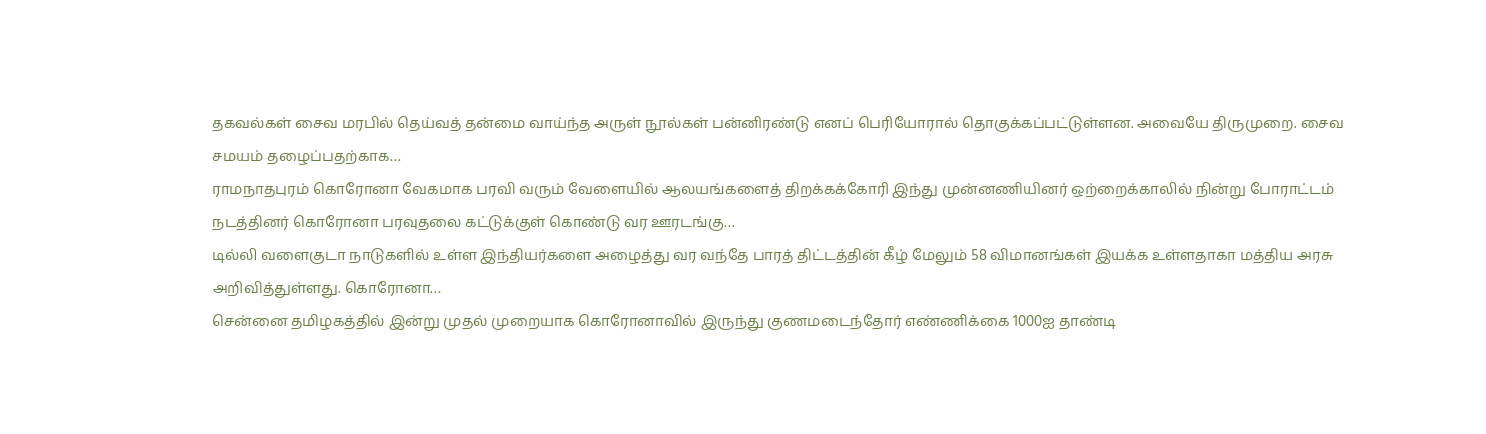தகவல்கள் சைவ மரபில் தெய்வத் தன்மை வாய்ந்த அருள் நூல்கள் பன்னிரண்டு எனப் பெரியோரால் தொகுக்கப்பட்டுள்ளன. அவையே திருமுறை. சைவ சமயம் தழைப்பதற்காக…
ராமநாதபுரம் கொரோனா வேகமாக பரவி வரும் வேளையில் ஆலயங்களைத் திறக்கக்கோரி இந்து முன்னணியினர் ஒற்றைக்காலில் நின்று போராட்டம் நடத்தினர் கொரோனா பரவுதலை கட்டுக்குள் கொண்டு வர ஊரடங்கு…
டில்லி வளைகுடா நாடுகளில் உள்ள இந்தியர்களை அழைத்து வர வந்தே பாரத் திட்டத்தின் கீழ் மேலும் 58 விமானங்கள் இயக்க உள்ளதாகா மத்திய அரசு அறிவித்துள்ளது. கொரோனா…
சென்னை தமிழகத்தில் இன்று முதல் முறையாக கொரோனாவில் இருந்து குணமடைந்தோர் எண்ணிக்கை 1000ஐ தாண்டி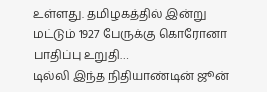உள்ளது. தமிழகத்தில் இன்று மட்டும் 1927 பேருக்கு கொரோனா பாதிப்பு உறுதி…
டில்லி இந்த நிதியாண்டின் ஜூன்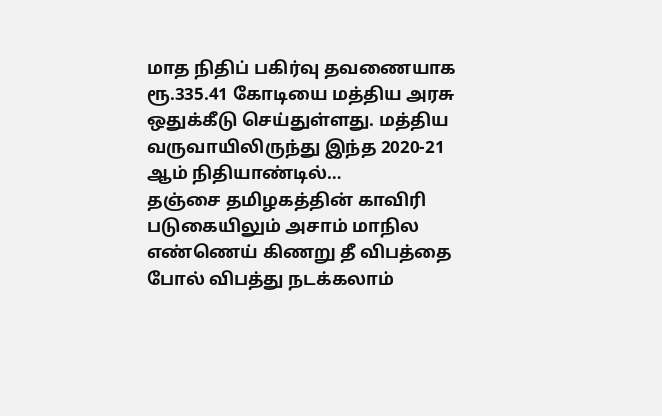மாத நிதிப் பகிர்வு தவணையாக ரூ.335.41 கோடியை மத்திய அரசு ஒதுக்கீடு செய்துள்ளது. மத்திய வருவாயிலிருந்து இந்த 2020-21 ஆம் நிதியாண்டில்…
தஞ்சை தமிழகத்தின் காவிரி படுகையிலும் அசாம் மாநில எண்ணெய் கிணறு தீ விபத்தை போல் விபத்து நடக்கலாம்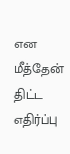என மீத்தேன் திட்ட எதிர்ப்பு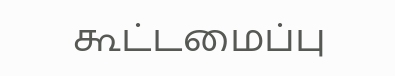கூட்டமைப்பு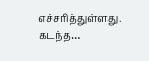எச்சரித்துள்ளது. கடந்த…